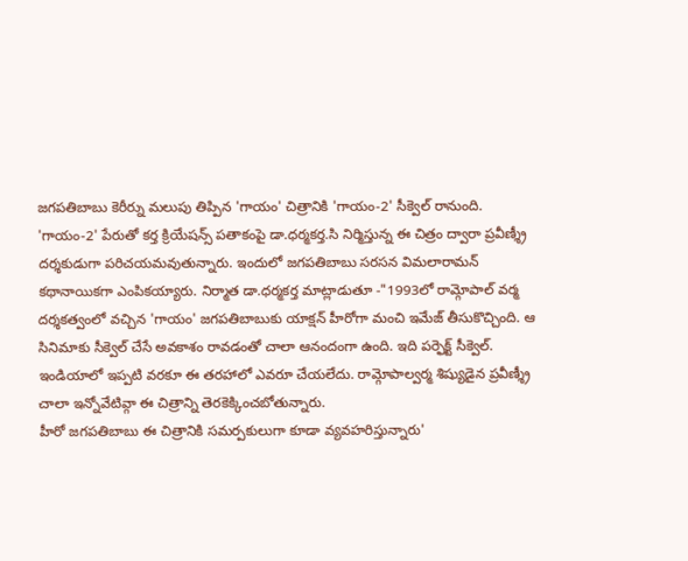జగపతిబాబు కెరీర్ను మలుపు తిప్పిన 'గాయం' చిత్రానికి 'గాయం-2' సీక్వెల్ రానుంది. 'గాయం-2' పేరుతో కర్త క్రియేషన్స్ పతాకంపై డా.ధర్మకర్త.సి నిర్మిస్తున్న ఈ చిత్రం ద్వారా ప్రవీణ్శ్రీ దర్శకుడుగా పరిచయమవుతున్నారు. ఇందులో జగపతిబాబు సరసన విమలారామన్ కథానాయికగా ఎంపికయ్యారు. నిర్మాత డా.ధర్మకర్త మాట్లాడుతూ -"1993లో రామ్గోపాల్ వర్మ దర్శకత్వంలో వచ్చిన 'గాయం' జగపతిబాబుకు యాక్షన్ హీరోగా మంచి ఇమేజ్ తీసుకొచ్చింది. ఆ సినిమాకు సీక్వెల్ చేసే అవకాశం రావడంతో చాలా ఆనందంగా ఉంది. ఇది పర్ఫెక్ట్ సీక్వెల్. ఇండియాలో ఇప్పటి వరకూ ఈ తరహాలో ఎవరూ చేయలేదు. రామ్గోపాల్వర్మ శిష్యుడైన ప్రవీణ్శ్రీ చాలా ఇన్నోవేటివ్గా ఈ చిత్రాన్ని తెరకెక్కించబోతున్నారు.
హీరో జగపతిబాబు ఈ చిత్రానికి సమర్పకులుగా కూడా వ్యవహరిస్తున్నారు'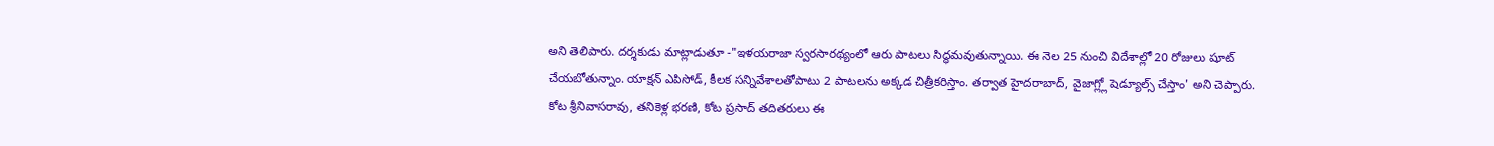అని తెలిపారు. దర్శకుడు మాట్లాడుతూ -"ఇళయరాజా స్వరసారథ్యంలో ఆరు పాటలు సిద్ధమవుతున్నాయి. ఈ నెల 25 నుంచి విదేశాల్లో 20 రోజులు షూట్ చేయబోతున్నాం. యాక్షన్ ఎపిసోడ్, కీలక సన్నివేశాలతోపాటు 2 పాటలను అక్కడ చిత్రీకరిస్తాం. తర్వాత హైదరాబాద్, వైజాగ్ల్లో షెడ్యూల్స్ చేస్తాం' అని చెప్పారు.
కోట శ్రీనివాసరావు, తనికెళ్ల భరణి, కోట ప్రసాద్ తదితరులు ఈ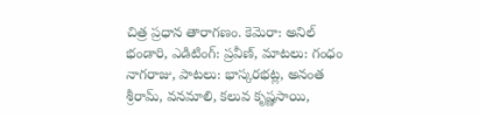చిత్ర ప్రధాన తారాగణం. కెమెరా: అనిల్ భండారి, ఎడిటింగ్: ప్రవీణ్, మాటలు: గంధం నాగరాజు, పాటలు: భాస్కరభట్ల, అనంత శ్రీరామ్, వనమాలి, కలువ కృష్ణసాయి,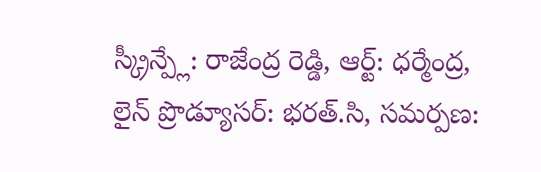స్క్రీన్ప్లే: రాజేంద్ర రెడ్డి, ఆర్ట్: ధర్మేంద్ర, లైన్ ప్రొడ్యూసర్: భరత్.సి, సమర్పణ: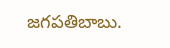జగపతిబాబు.